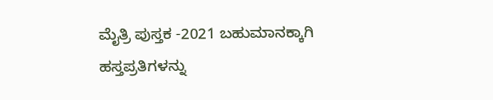ಮೈತ್ರಿ ಪುಸ್ತಕ -2021 ಬಹುಮಾನಕ್ಕಾಗಿ ಹಸ್ತಪ್ರತಿಗಳನ್ನು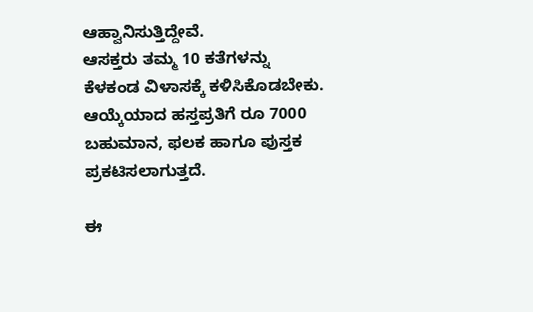ಆಹ್ವಾನಿಸುತ್ತಿದ್ದೇವೆ.
ಆಸಕ್ತರು ತಮ್ಮ 10 ಕತೆಗಳನ್ನು ಕೆಳಕಂಡ ವಿಳಾಸಕ್ಕೆ ಕಳಿಸಿಕೊಡಬೇಕು.
ಆಯ್ಕೆಯಾದ ಹಸ್ತಪ್ರತಿಗೆ ರೂ 7000 ಬಹುಮಾನ, ಫಲಕ ಹಾಗೂ ಪುಸ್ತಕ ಪ್ರಕಟಿಸಲಾಗುತ್ತದೆ.

ಈ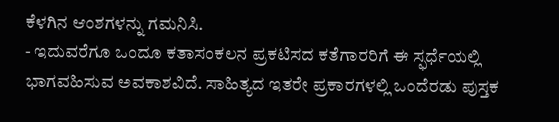ಕೆಳಗಿನ ಆಂಶಗಳನ್ನು ಗಮನಿಸಿ.
- ಇದುವರೆಗೂ ಒಂದೂ ಕತಾಸಂಕಲನ ಪ್ರಕಟಿಸದ ಕತೆಗಾರರಿಗೆ ಈ ಸ್ಫರ್ಧೆಯಲ್ಲಿ ಭಾಗವಹಿಸುವ ಅವಕಾಶವಿದೆ. ಸಾಹಿತ್ಯದ ಇತರೇ ಪ್ರಕಾರಗಳಲ್ಲಿ ಒಂದೆರಡು ಪುಸ್ತಕ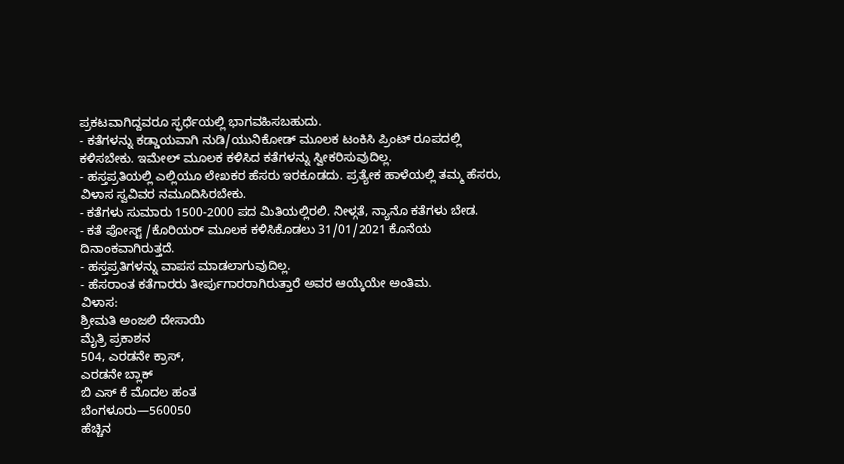ಪ್ರಕಟವಾಗಿದ್ದವರೂ ಸ್ಫರ್ಧೆಯಲ್ಲಿ ಭಾಗವಹಿಸಬಹುದು.
- ಕತೆಗಳನ್ನು ಕಡ್ಡಾಯವಾಗಿ ನುಡಿ/ಯುನಿಕೋಡ್ ಮೂಲಕ ಟಂಕಿಸಿ ಪ್ರಿಂಟ್ ರೂಪದಲ್ಲಿ ಕಳಿಸಬೇಕು. ಇಮೇಲ್ ಮೂಲಕ ಕಳಿಸಿದ ಕತೆಗಳನ್ನು ಸ್ವೀಕರಿಸುವುದಿಲ್ಲ.
- ಹಸ್ತಪ್ರತಿಯಲ್ಲಿ ಎಲ್ಲಿಯೂ ಲೇಖಕರ ಹೆಸರು ಇರಕೂಡದು. ಪ್ರತ್ಯೇಕ ಹಾಳೆಯಲ್ಲಿ ತಮ್ಮ ಹೆಸರು, ವಿಳಾಸ ಸ್ವವಿವರ ನಮೂದಿಸಿರಬೇಕು.
- ಕತೆಗಳು ಸುಮಾರು 1500-2000 ಪದ ಮಿತಿಯಲ್ಲಿರಲಿ. ನೀಳ್ಗತೆ, ನ್ಯಾನೊ ಕತೆಗಳು ಬೇಡ.
- ಕತೆ ಪೋಸ್ಟ್ /ಕೊರಿಯರ್ ಮೂಲಕ ಕಳಿಸಿಕೊಡಲು 31/01/2021 ಕೊನೆಯ ದಿನಾಂಕವಾಗಿರುತ್ತದೆ.
- ಹಸ್ತಪ್ರತಿಗಳನ್ನು ವಾಪಸ ಮಾಡಲಾಗುವುದಿಲ್ಲ.
- ಹೆಸರಾಂತ ಕತೆಗಾರರು ತೀರ್ಪುಗಾರರಾಗಿರುತ್ತಾರೆ ಅವರ ಆಯ್ಕೆಯೇ ಅಂತಿಮ.
ವಿಳಾಸ:
ಶ್ರೀಮತಿ ಅಂಜಲಿ ದೇಸಾಯಿ
ಮೈತ್ರಿ ಪ್ರಕಾಶನ
504, ಎರಡನೇ ಕ್ರಾಸ್,
ಎರಡನೇ ಬ್ಲಾಕ್
ಬಿ ಎಸ್ ಕೆ ಮೊದಲ ಹಂತ
ಬೆಂಗಳೂರು—560050
ಹೆಚ್ಚಿನ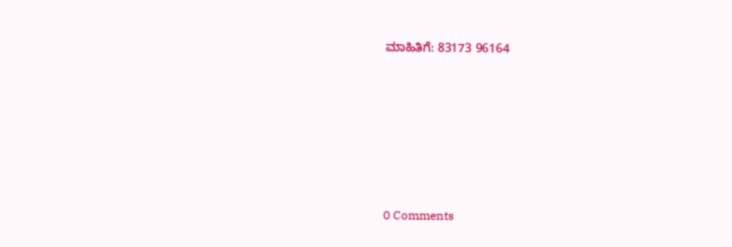ಮಾಹಿತಿಗೆ: 83173 96164






0 Comments